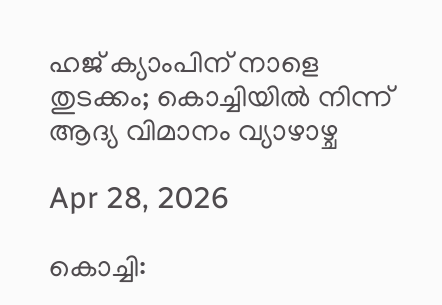ഹജ് ക്യാംപിന് നാളെ തുടക്കം; കൊച്ചിയില്‍ നിന്ന് ആദ്യ വിമാനം വ്യാഴാഴ്ച

Apr 28, 2026

കൊച്ചി: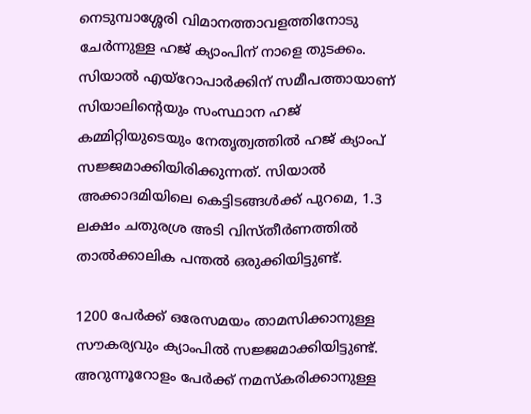നെടുമ്പാശ്ശേരി വിമാനത്താവളത്തിനോടു ചേര്‍ന്നുള്ള ഹജ് ക്യാംപിന് നാളെ തുടക്കം. സിയാല്‍ എയ്‌റോപാര്‍ക്കിന് സമീപത്തായാണ് സിയാലിന്റെയും സംസ്ഥാന ഹജ് കമ്മിറ്റിയുടെയും നേതൃത്വത്തില്‍ ഹജ് ക്യാംപ് സജ്ജമാക്കിയിരിക്കുന്നത്. സിയാല്‍ അക്കാദമിയിലെ കെട്ടിടങ്ങള്‍ക്ക് പുറമെ, 1.3 ലക്ഷം ചതുരശ്ര അടി വിസ്തീര്‍ണത്തില്‍ താല്‍ക്കാലിക പന്തല്‍ ഒരുക്കിയിട്ടുണ്ട്.

1200 പേര്‍ക്ക് ഒരേസമയം താമസിക്കാനുള്ള സൗകര്യവും ക്യാംപില്‍ സജ്ജമാക്കിയിട്ടുണ്ട്. അറുന്നൂറോളം പേര്‍ക്ക് നമസ്‌കരിക്കാനുള്ള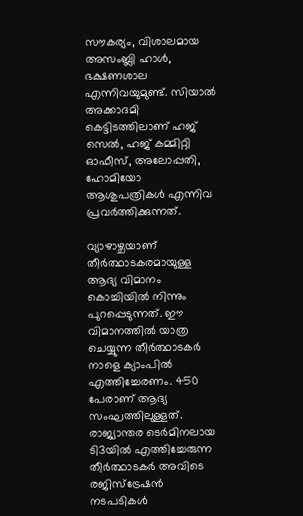സൗകര്യം, വിശാലമായ അസംബ്ലി ഹാള്‍, ഭക്ഷണശാല എന്നിവയുമുണ്ട്. സിയാല്‍ അക്കാദമി കെട്ടിടത്തിലാണ് ഹജ് സെല്‍, ഹജ് കമ്മിറ്റി ഓഫീസ്, അലോപ്പതി, ഹോമിയോ ആശുപത്രികള്‍ എന്നിവ പ്രവര്‍ത്തിക്കുന്നത്.

വ്യാഴാഴ്ചയാണ് തീര്‍ത്ഥാടകരമായുള്ള ആദ്യ വിമാനം കൊച്ചിയില്‍ നിന്നും പുറപ്പെടുന്നത്. ഈ വിമാനത്തില്‍ യാത്ര ചെയ്യുന്ന തീര്‍ത്ഥാടകര്‍ നാളെ ക്യാംപില്‍ എത്തിച്ചേരണം. 450 പേരാണ് ആദ്യ സംഘത്തിലുള്ളത്. രാജ്യാന്തര ടെര്‍മിനലായ ടി3യില്‍ എത്തിച്ചേരുന്ന തീര്‍ത്ഥാടകര്‍ അവിടെ രജിസ്‌ട്രേഷന്‍ നടപടികള്‍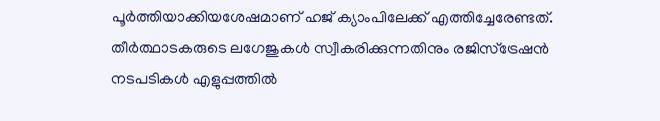പൂര്‍ത്തിയാക്കിയശേഷമാണ് ഹജ് ക്യാംപിലേക്ക് എത്തിച്ചേരേണ്ടത്. തീര്‍ത്ഥാടകരുടെ ലഗേജുകള്‍ സ്വീകരിക്കുന്നതിനും രജിസ്‌ട്രേഷന്‍ നടപടികള്‍ എളുപ്പത്തില്‍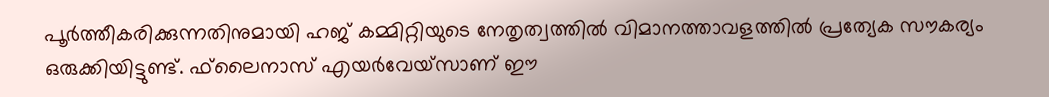പൂര്‍ത്തീകരിക്കുന്നതിനുമായി ഹജ് കമ്മിറ്റിയുടെ നേതൃത്വത്തില്‍ വിമാനത്താവളത്തില്‍ പ്രത്യേക സൗകര്യം ഒരുക്കിയിട്ടുണ്ട്. ഫ്‌ലൈനാസ് എയര്‍വേയ്‌സാണ് ഈ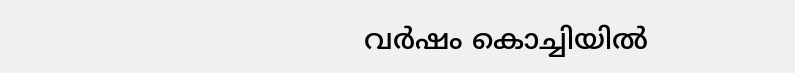വര്‍ഷം കൊച്ചിയില്‍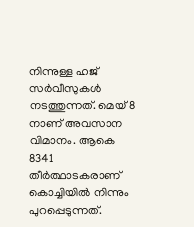നിന്നുള്ള ഹജ് സര്‍വീസുകള്‍ നടത്തുന്നത്. മെയ് 8 നാണ് അവസാന വിമാനം. ആകെ 8341 തീര്‍ത്ഥാടകരാണ് കൊച്ചിയില്‍ നിന്നും പുറപ്പെടുന്നത്.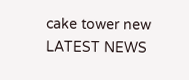cake tower new
LATEST NEWS